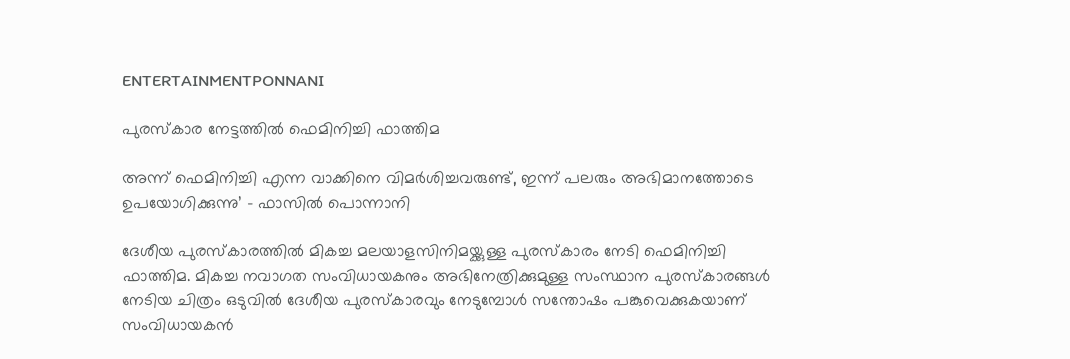ENTERTAINMENTPONNANI

പുരസ്കാര നേട്ടത്തിൽ ഫെമിനിച്ചി ഫാത്തിമ

അന്ന് ഫെമിനിച്ചി എന്ന വാക്കിനെ വിമർശിച്ചവരുണ്ട്, ഇന്ന് പലരും അഭിമാനത്തോടെ ഉപയോഗിക്കുന്നു’ – ഫാസിൽ പൊന്നാനി

ദേശീയ പുരസ്കാരത്തിൽ മികച്ച മലയാളസിനിമയ്ക്കുള്ള പുരസ്കാരം നേടി ഫെമിനിച്ചി ഫാത്തിമ. മികച്ച നവാഗത സംവിധായകനും അഭിനേത്രിക്കുമുള്ള സംസ്ഥാന പുരസ്കാരങ്ങൾ നേടിയ ചിത്രം ഒടുവിൽ ദേശീയ പുരസ്കാരവും നേടുമ്പോൾ സന്തോഷം പങ്കുവെക്കുകയാണ് സംവിധായകൻ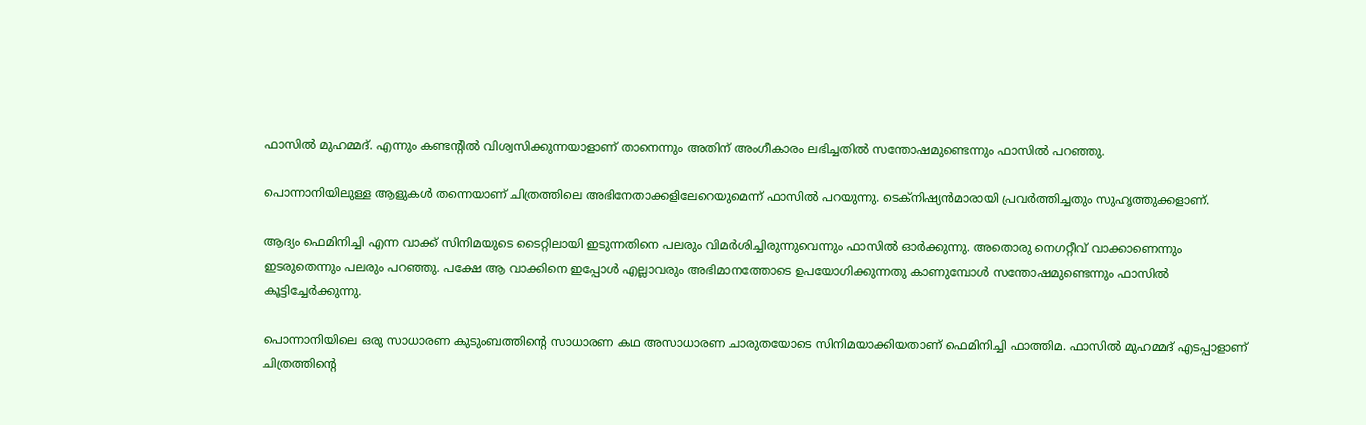ഫാസിൽ മുഹമ്മദ്. എന്നും കണ്ടന്റിൽ വിശ്വസിക്കുന്നയാളാണ് താനെന്നും അതിന് അംഗീകാരം ലഭിച്ചതിൽ സന്തോഷമുണ്ടെന്നും ഫാസിൽ പറഞ്ഞു.

പൊന്നാനിയിലുള്ള ആളുകൾ തന്നെയാണ് ചിത്രത്തിലെ അഭിനേതാക്കളിലേറെയുമെന്ന് ഫാസിൽ പറയുന്നു. ടെക്നിഷ്യൻമാരായി പ്രവർത്തിച്ചതും സുഹൃത്തുക്കളാണ്.

ആദ്യം ഫെമിനിച്ചി എന്ന വാക്ക് സിനിമയുടെ ടൈറ്റിലായി ഇടുന്നതിനെ പലരും വിമർശിച്ചിരുന്നുവെന്നും ഫാസിൽ ഓർക്കുന്നു. അതൊരു നെഗറ്റീവ് വാക്കാണെന്നും ഇടരുതെന്നും പലരും പറഞ്ഞു. പക്ഷേ ആ വാക്കിനെ ഇപ്പോൾ എല്ലാവരും അഭിമാനത്തോടെ ഉപയോഗിക്കുന്നതു കാണുമ്പോൾ സന്തോഷമുണ്ടെന്നും ഫാസിൽ കൂട്ടിച്ചേർക്കുന്നു.

പൊന്നാനിയിലെ ഒരു സാധാരണ കുടുംബത്തിന്റെ സാധാരണ കഥ അസാധാരണ ചാരുതയോടെ സിനിമയാക്കിയതാണ് ഫെമിനിച്ചി ഫാത്തിമ. ഫാസിൽ മുഹമ്മദ് എടപ്പാളാണ് ചിത്രത്തിന്റെ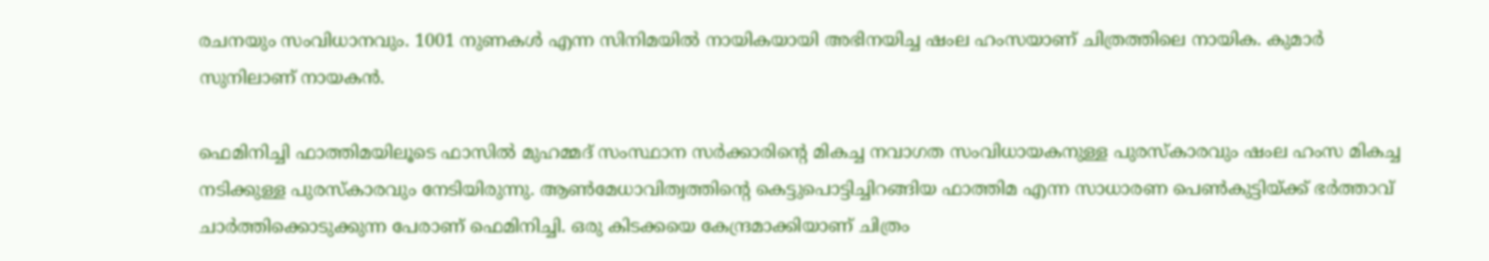രചനയും സംവിധാനവും. 1001 നുണകൾ എന്ന സിനിമയിൽ നായികയായി അഭിനയിച്ച ഷംല ഹംസയാണ് ചിത്രത്തിലെ നായിക. കുമാർ സുനിലാണ് നായകൻ.

ഫെമിനിച്ചി ഫാത്തിമയിലൂടെ ഫാസിൽ മുഹമ്മദ് സംസ്ഥാന സർക്കാരിന്റെ മികച്ച നവാഗത സംവിധായകനുള്ള പുരസ്കാരവും ഷംല ഹംസ മികച്ച നടിക്കുള്ള പുരസ്കാരവും നേടിയിരുന്നു. ആൺമേധാവിത്വത്തിന്റെ കെട്ടുപൊട്ടിച്ചിറങ്ങിയ ഫാത്തിമ എന്ന സാധാരണ പെൺകുട്ടിയ്ക്ക് ഭർത്താവ് ചാർത്തിക്കൊടുക്കുന്ന പേരാണ് ഫെമിനിച്ചി. ഒരു കിടക്കയെ കേന്ദ്രമാക്കിയാണ് ചിത്രം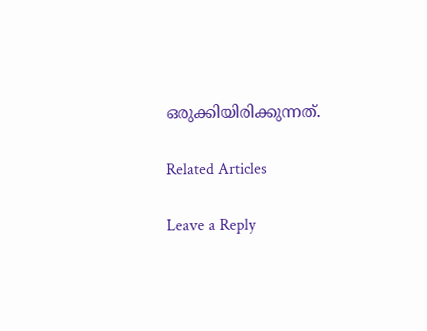ഒരുക്കിയിരിക്കുന്നത്.

Related Articles

Leave a Reply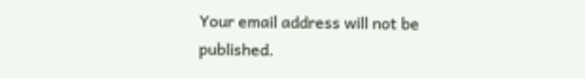Your email address will not be published.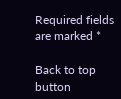Required fields are marked *

Back to top button